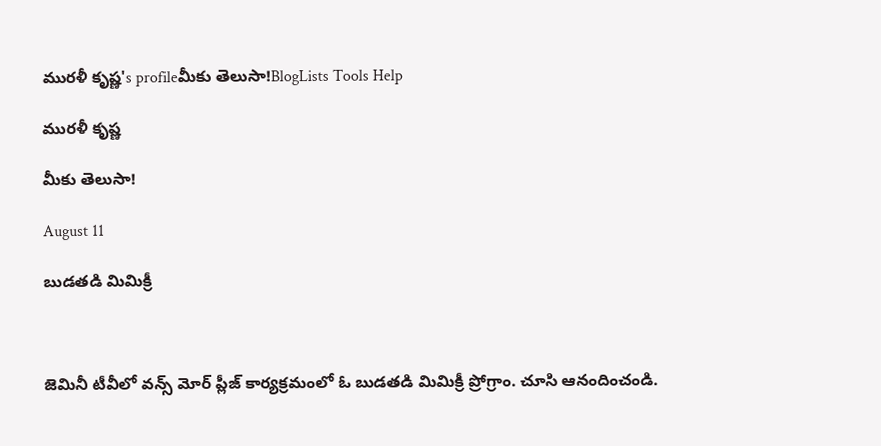మురళీ కృష్ణ's profileమీకు తెలుసా!BlogLists Tools Help

మురళీ కృష్ణ

మీకు తెలుసా!

August 11

బుడతడి మిమిక్రీ



జెమినీ టీవీలో వన్స్ మోర్ ప్లీజ్ కార్యక్రమంలో ఓ బుడతడి మిమిక్రీ ప్రోగ్రాం. చూసి ఆనందించండి.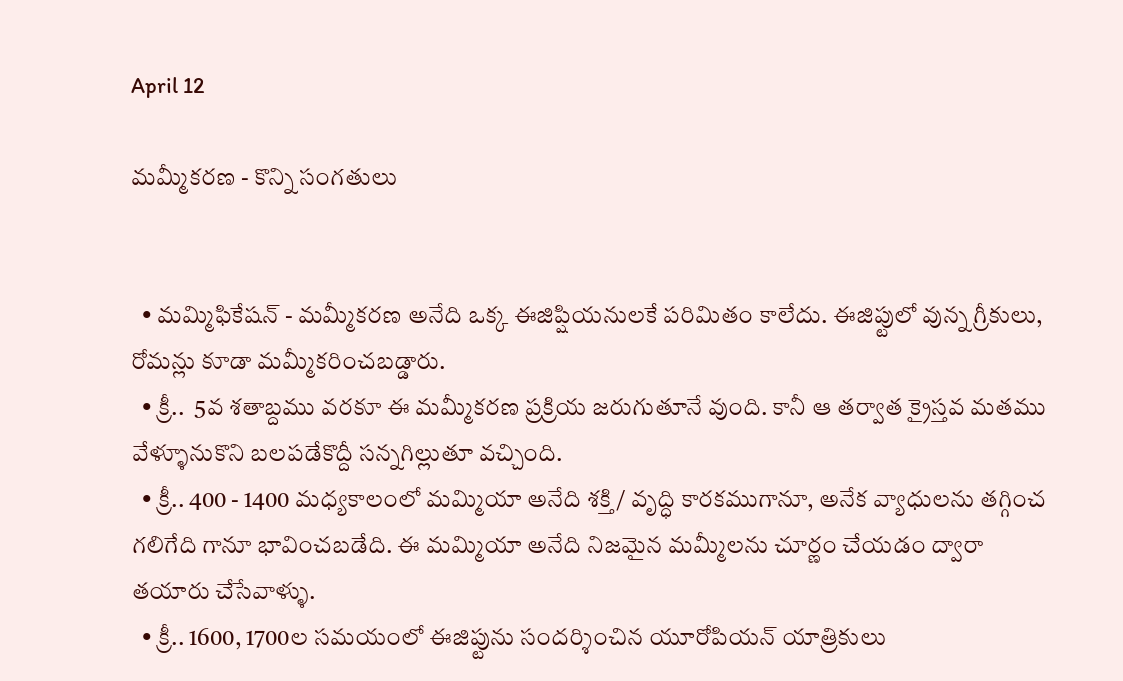April 12

మమ్మీకరణ - కొన్ని సంగతులు


  • మమ్మిఫికేషన్ - మమ్మీకరణ అనేది ఒక్క ఈజిప్షియనులకే పరిమితం కాలేదు. ఈజిప్టులో వున్న గ్రీకులు, రోమన్లు కూడా మమ్మీకరించబడ్డారు.
  • క్రీ..  5వ శతాబ్దము వరకూ ఈ మమ్మీకరణ ప్రక్రియ జరుగుతూనే వుంది. కానీ ఆ తర్వాత క్రైస్తవ మతము వేళ్ళూనుకొని బలపడేకొద్దీ సన్నగిల్లుతూ వచ్చింది.
  • క్రీ.. 400 - 1400 మధ్యకాలంలో మమ్మియా అనేది శక్తి / వృద్ధి కారకముగానూ, అనేక వ్యాధులను తగ్గించ గలిగేది గానూ భావించబడేది. ఈ మమ్మియా అనేది నిజమైన మమ్మీలను చూర్ణం చేయడం ద్వారా తయారు చేసేవాళ్ళు.
  • క్రీ.. 1600, 1700ల సమయంలో ఈజిప్టును సందర్శించిన యూరోపియన్ యాత్రికులు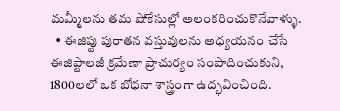మమ్మీలను తమ షోకేసుల్లో అలంకరించుకొనేవాళ్ళు.
  • ఈజిప్టు పురాతన వస్తువులను అధ్యయనం చేసే ఈజిప్టాలజీ క్రమేణా ప్రాచుర్యం సంపాదించుకుని, 1800లలో ఒక బోధనా శాస్త్రంగా ఉద్భవించింది.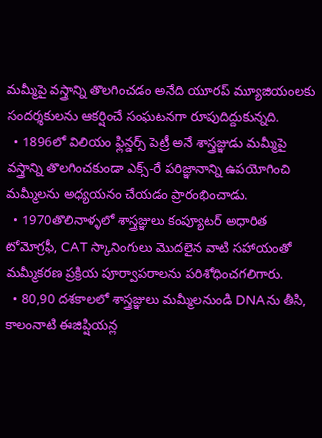మమ్మీపై వస్త్రాన్ని తొలగించడం అనేది యూరప్ మ్యూజియంలకు సందర్శకులను ఆకర్షించే సంఘటనగా రూపుదిద్దుకున్నది.
  • 1896లో విలియం ఫ్లిన్డర్స్ పెట్రీ అనే శాస్త్రజ్ఞుడు మమ్మీపై వస్త్రాన్ని తొలగించకుండా ఎక్స్-రే పరిజ్ఞానాన్ని ఉపయోగించి  మమ్మీలను అధ్యయనం చేయడం ప్రారంభించాడు.
  • 1970తొలినాళ్ళలో శాస్త్రజ్ఞులు కంప్యూటర్ అధారిత టోమోగ్రఫీ, CAT స్కానింగులు మొదలైన వాటి సహాయంతో మమ్మీకరణ ప్రక్రియ పూర్వాపరాలను పరిశోధించగలిగారు.
  • 80,90 దశకాలలో శాస్త్రజ్ఞులు మమ్మీలనుండి DNAను తీసి, కాలంనాటి ఈజిప్షియన్ల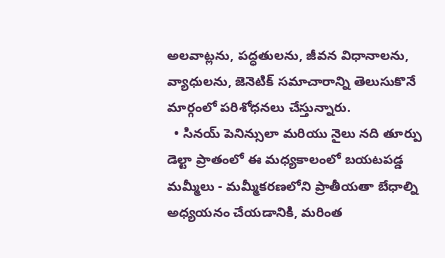అలవాట్లను, పద్ధతులను, జీవన విధానాలను, వ్యాధులను, జెనెటిక్ సమాచారాన్ని తెలుసుకొనే మార్గంలో పరిశోధనలు చేస్తున్నారు.
  • సినయ్ పెనిన్సులా మరియు నైలు నది తూర్పు డెల్టా ప్రాతంలో ఈ మధ్యకాలంలో బయటపడ్డ మమ్మీలు - మమ్మీకరణలోని ప్రాతీయతా బేధాల్ని అధ్యయనం చేయడానికి, మరింత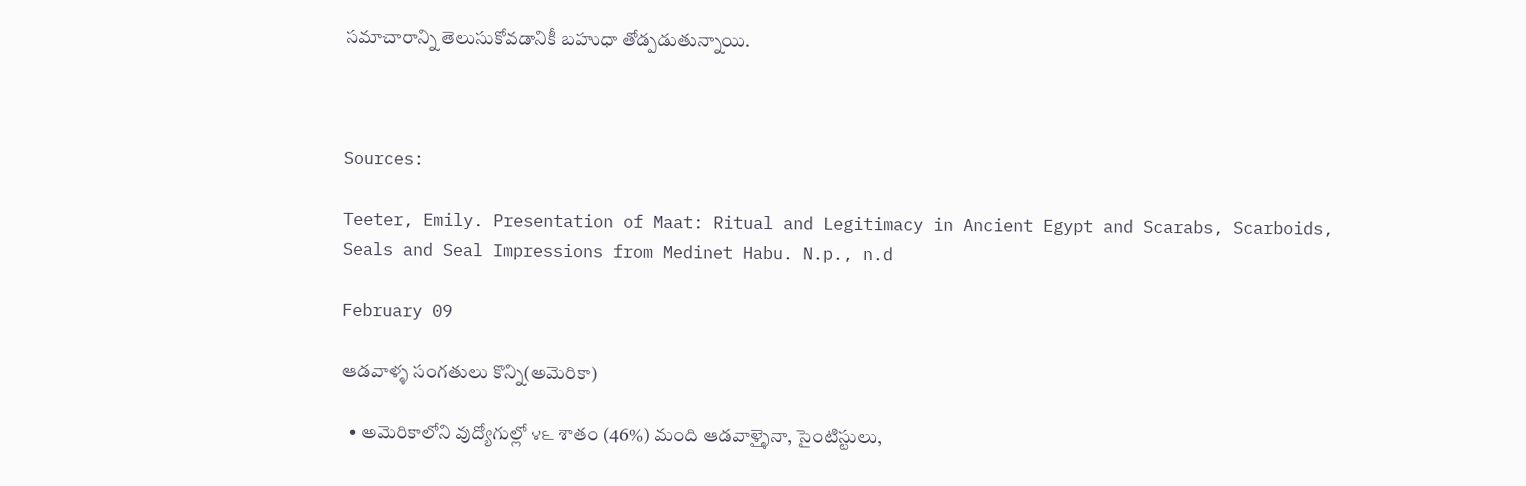సమాచారాన్ని తెలుసుకోవడానికీ బహుధా తోడ్పడుతున్నాయి.



Sources:

Teeter, Emily. Presentation of Maat: Ritual and Legitimacy in Ancient Egypt and Scarabs, Scarboids, Seals and Seal Impressions from Medinet Habu. N.p., n.d

February 09

ఆడవాళ్ళ సంగతులు కొన్ని(అమెరికా)

  • అమెరికాలోని వుద్యోగుల్లో ౪౬ శాతం (46%) మంది ఆడవాళ్ళైనా, సైంటిస్టులు,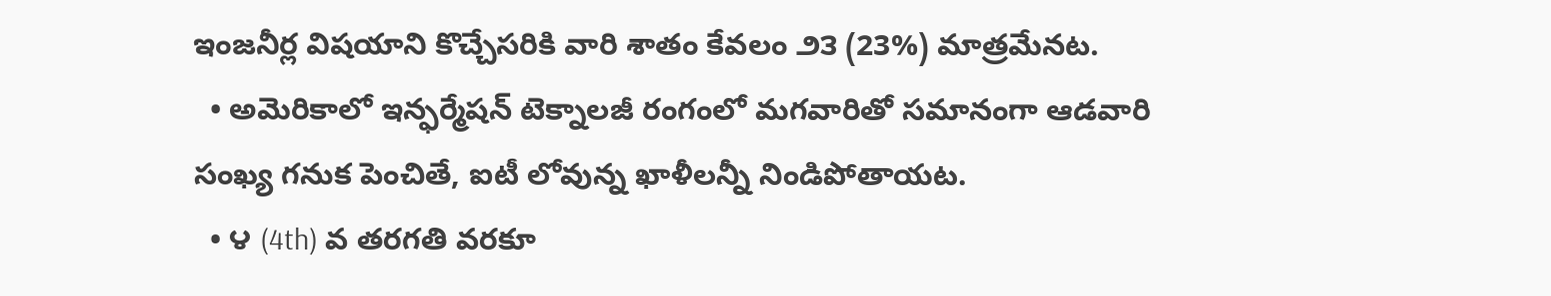ఇంజనీర్ల విషయాని కొచ్చేసరికి వారి శాతం కేవలం ౨౩ (23%) మాత్రమేనట.
  • అమెరికాలో ఇన్ఫర్మేషన్ టెక్నాలజీ రంగంలో మగవారితో సమానంగా ఆడవారి సంఖ్య గనుక పెంచితే, ఐటీ లోవున్న ఖాళీలన్నీ నిండిపోతాయట.
  • ౪ (4th) వ తరగతి వరకూ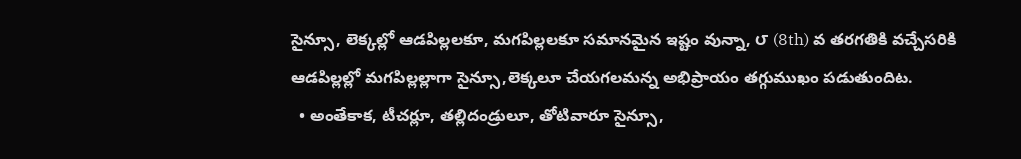సైన్సూ, లెక్కల్లో ఆడపిల్లలకూ, మగపిల్లలకూ సమానమైన ఇష్టం వున్నా, ౮ (8th) వ తరగతికి వచ్చేసరికి ఆడపిల్లల్లో మగపిల్లల్లాగా సైన్సూ,లెక్కలూ చేయగలమన్న అభిప్రాయం తగ్గుముఖం పడుతుందిట.
  • అంతేకాక, టీచర్లూ, తల్లిదండ్రులూ, తోటివారూ సైన్సూ,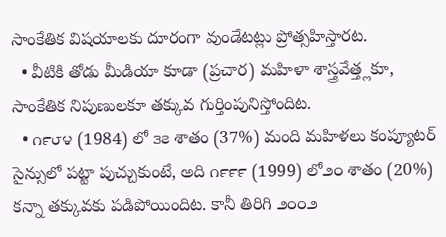సాంకేతిక విషయాలకు దూరంగా వుండేటట్లు ప్రోత్సహిస్తారట.
  • వీటికి తోడు మీడియా కూడా (ప్రచార) మహిళా శాస్త్రవేత్త్లకూ, సాంకేతిక నిపుణులకూ తక్కువ గుర్తింపునిస్తోందిట.
  • ౧౯౮౪ (1984) లో ౩౭ శాతం (37%) మంది మహిళలు కంప్యూటర్ సైన్సులో పట్టా పుచ్చుకుంటే, అది ౧౯౯౯ (1999) లో౨౦ శాతం (20%) కన్నా తక్కువకు పడిపోయిందిట. కానీ తిరిగి ౨౦౦౨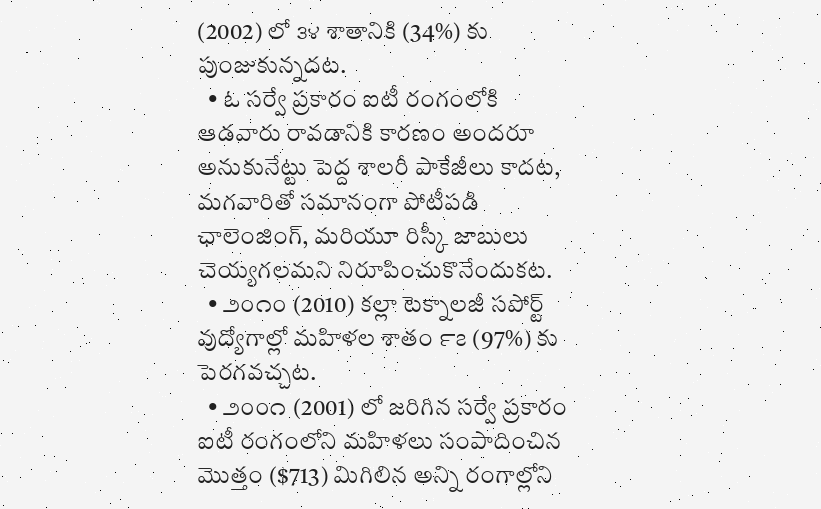(2002) లో ౩౪ శాతానికి (34%) కు పుంజుకున్నదట.
  • ఓ సర్వే ప్రకారం ఐటీ రంగంలోకి ఆడవారు రావడానికి కారణం అందరూ అనుకునేట్టు పెద్ద శాలరీ పాకేజీలు కాదట, మగవారితో సమానంగా పోటీపడి ఛాలెంజింగ్, మరియూ రిస్కీ జాబులు చెయ్యగలమని నిరూపించుకొనేందుకట.
  • ౨౦౧౦ (2010) కల్లా టెక్నాలజీ సపోర్ట్ వుద్యోగాల్లో మహిళల శాతం ౯౭ (97%) కు పెరగవచ్చట.
  • ౨౦౦౧ (2001) లో జరిగిన సర్వే ప్రకారం ఐటీ రంగంలోని మహిళలు సంపాదించిన మొత్తం ($713) మిగిలిన అన్ని రంగాల్లోని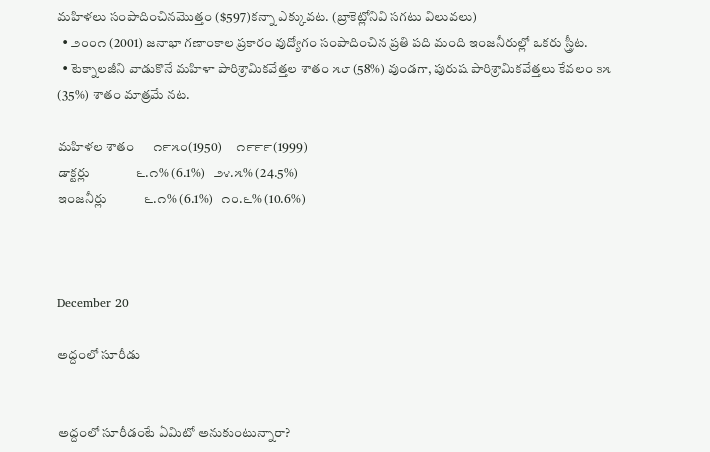మహిళలు సంపాదించినమొత్తం ($597)కన్నా ఎక్కువట. (బ్రాకెట్లోనివి సగటు విలువలు)
  • ౨౦౦౧ (2001) జనాభా గణాంకాల ప్రకారం వుద్యోగం సంపాదించిన ప్రతి పది మంది ఇంజనీరుల్లో ఒకరు స్త్రీట.
  • టెక్నాలజీని వాడుకొనే మహిళా పారిశ్రామికవేత్తల శాతం ౫౮ (58%) వుండగా, పురుష పారిశ్రామికవేత్తలు కేవలం ౩౫ (35%) శాతం మాత్రమే నట.

మహిళల శాతం      ౧౯౫౦(1950)     ౧౯౯౯(1999)
డాక్టర్లు               ౬.౧% (6.1%)   ౨౪.౫% (24.5%)
ఇంజనీర్లు            ౬.౧% (6.1%)   ౧౦.౬% (10.6%)



December 20

అద్దంలో సూరీడు


అద్దంలో సూరీడంటే ఏమిటో అనుకుంటున్నారా?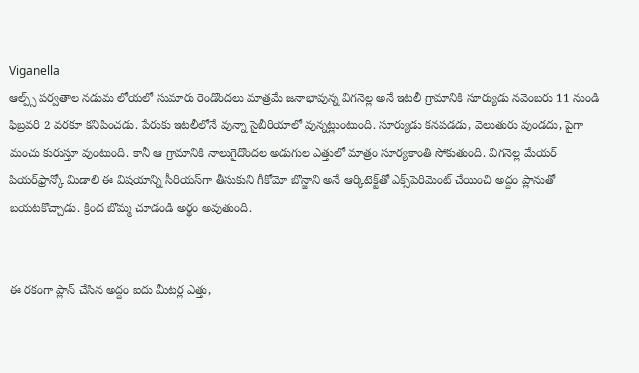Viganella
ఆల్ప్స్ పర్వతాల నడుమ లోయలో సుమారు రెండొందలు మాత్రమే జనాభావున్న విగనెల్ల అనే ఇటలీ గ్రామానికి సూర్యుడు నవెంబరు 11 నుండి ఫిబ్రవరి 2 వరకూ కనిపించడు. పేరుకు ఇటలీలోనే వున్నా సైబీరియాలో వున్నట్లుంటుంది. సూర్యుడు కనపడడు, వెలుతురు వుండదు, పైగా మంచు కురుస్తూ వుంటుంది. కానీ ఆ గ్రామానికి నాలుగైదొందల అడుగుల ఎత్తులో మాత్రం సూర్యకాంతి సోకుతుంది. విగనెల్ల మేయర్ పియర్‌ఫ్రాన్కో మిడాలి ఈ విషయాన్ని సీరియస్‌గా తీసుకుని గీకోమో బొన్జాని అనే ఆర్కిటెక్ట్‌తో ఎక్స్‌పెరిమెంట్ చేయించి అద్దం ప్లానుతో బయటకొచ్చాడు. క్రింద బొమ్మ చూడండి అర్థం అవుతుంది.


ఈ రకంగా ప్లాన్ చేసిన అద్దం ఐదు మీటర్ల ఎత్తు,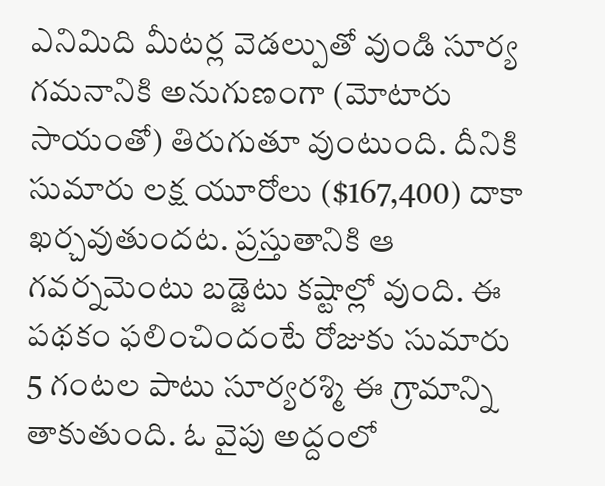ఎనిమిది మీటర్ల వెడల్పుతో వుండి సూర్య గమనానికి అనుగుణంగా (మోటారు సాయంతో) తిరుగుతూ వుంటుంది. దీనికి సుమారు లక్ష యూరోలు ($167,400) దాకా ఖర్చవుతుందట. ప్రస్తుతానికి ఆ గవర్నమెంటు బడ్జెటు కష్టాల్లో వుంది. ఈ పథకం ఫలించిందంటే రోజుకు సుమారు 5 గంటల పాటు సూర్యరశ్మి ఈ గ్రామాన్ని తాకుతుంది. ఓ వైపు అద్దంలో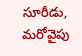సూరీడు, మరోవైపు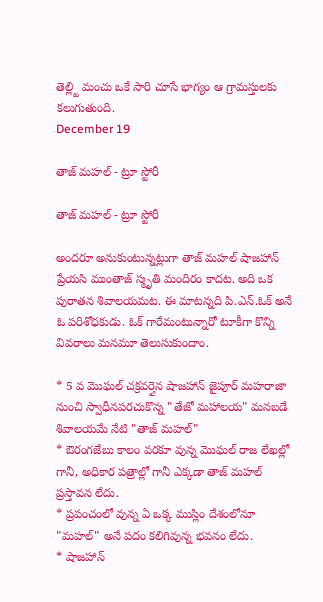తెల్ల్టి మంచు ఒకే సారి చూసే భాగ్యం ఆ గ్రామస్తులకు కలుగుతుంది.
December 19

తాజ్ మహల్ - ట్రూ స్టోరీ

తాజ్ మహల్ - ట్రూ స్టోరీ

అందరూ అనుకుంటున్నట్లుగా తాజ్ మహల్ షాజహాన్ ప్రేయసి ముంతాజ్ స్మృతి మందిరం కాదట. అది ఒక పురాతన శివాలయమట. ఈ మాటన్నది పి.ఎన్.ఓక్ అనే ఓ పరిశోధకుడు. ఓక్ గారేమంటున్నారో టూకీగా కొన్ని వివరాలు మనమూ తెలుసుకుందాం.

* 5 వ మొఘల్ చక్రవర్తైన షాజహాన్ జైపూర్ మహరాజా నుంచి స్వాధీనపరచుకొన్న "తేజో మహాలయ" మనబడే శివాలయమే నేటి "తాజ్ మహల్"
* ఔరంగజేబు కాలం వరకూ వున్న మొఘల్ రాజ లేఖల్లో గానీ, అధికార పత్రాల్లో గానీ ఎక్కడా తాజ్ మహల్ ప్రస్తావన లేదు.
* ప్రపంచంలో వున్న ఏ ఒక్క ముస్లిం దేశంలోనూ "మహల్" అనే పదం కలిగివున్న భవనం లేదు.
* షాజహాన్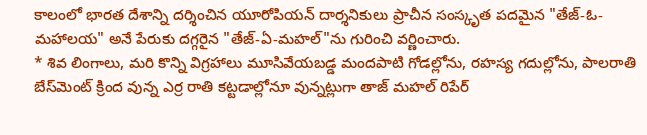కాలంలో భారత దేశాన్ని దర్శించిన యూరోపియన్ దార్శనికులు ప్రాచీన సంస్కృత పదమైన "తేజ్-ఓ-మహాలయ" అనే పేరుకు దగ్గరైన "తేజ్-ఏ-మహల్"ను గురించి వర్ణించారు.
* శివ లింగాలు, మరి కొన్ని విగ్రహాలు మూసివేయబడ్డ మందపాటి గోడల్లోను, రహస్య గదుల్లోను, పాలరాతి బేస్‌మెంట్ క్రింద వున్న ఎర్ర రాతి కట్టడాల్లోనూ వున్నట్లుగా తాజ్ మహల్ రిపేర్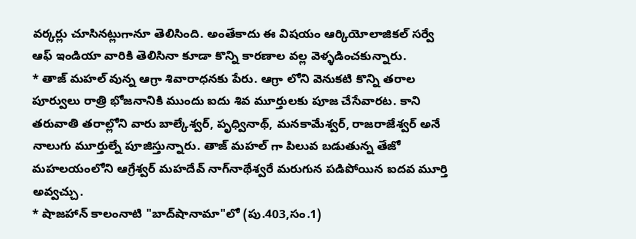వర్కర్లు చూసినట్లుగానూ తెలిసింది. అంతేకాదు ఈ విషయం ఆర్కియోలాజికల్ సర్వే ఆఫ్ ఇండియా వారికి తెలిసినా కూడా కొన్ని కారణాల వల్ల వెళ్ళడించకున్నారు.
* తాజ్ మహల్ వున్న ఆగ్రా శివారాధనకు పేరు. ఆగ్రా లోని వెనుకటి కొన్ని తరాల పూర్వులు రాత్రి భోజనానికి ముందు ఐదు శివ మూర్తులకు పూజ చేసేవారట. కాని తరువాతి తరాల్లోని వారు బాల్కేశ్వర్, పృధ్వినాథ్, మనకామేశ్వర్, రాజరాజేశ్వర్ అనే నాలుగు మూర్తుల్నే పూజిస్తున్నారు. తాజ్ మహల్ గా పిలువ బడుతున్న తేజో మహలయంలోని ఆగ్రేశ్వర్ మహదేవ్ నాగ్‌నాథేశ్వరే మరుగున పడిపోయిన ఐదవ మూర్తి అవ్వచ్చు.
* షాజహాన్ కాలంనాటి "బాద్‌షానామా"లో (పు.403,సం.1)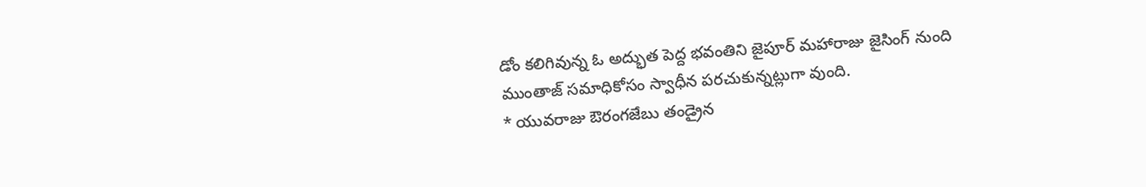డోం కలిగివున్న ఓ అద్భుత పెద్ద భవంతిని జైపూర్ మహారాజు జైసింగ్ నుంది ముంతాజ్ సమాధికోసం స్వాధీన పరచుకున్నట్లుగా వుంది.
* యువరాజు ఔరంగజేబు తండ్రైన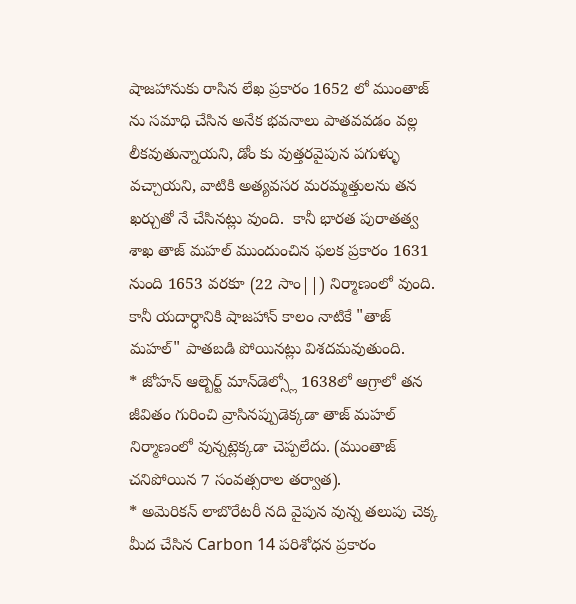షాజహానుకు రాసిన లేఖ ప్రకారం 1652 లో ముంతాజ్ ను సమాధి చేసిన అనేక భవనాలు పాతవవడం వల్ల లీకవుతున్నాయని, డోం కు వుత్తరవైపున పగుళ్ళు వచ్చాయని, వాటికి అత్యవసర మరమ్మత్తులను తన ఖర్చుతో నే చేసినట్లు వుంది.  కానీ భారత పురాతత్వ శాఖ తాజ్ మహల్ ముందుంచిన ఫలక ప్రకారం 1631 నుంది 1653 వరకూ (22 సాం||) నిర్మాణంలో వుంది. కానీ యదార్ధానికి షాజహాన్ కాలం నాటికే "తాజ్ మహల్" పాతబడి పోయినట్లు విశదమవుతుంది.
* జోహన్ ఆల్బెర్ట్ మాన్‌డెల్స్లో 1638లో ఆగ్రాలో తన జీవితం గురించి వ్రాసినప్పుడెక్కడా తాజ్ మహల్ నిర్మాణంలో వున్నట్లెక్కడా చెప్పలేదు. (ముంతాజ్ చనిపోయిన 7 సంవత్సరాల తర్వాత).
* అమెరికన్ లాబొరేటరీ నది వైపున వున్న తలుపు చెక్క మీద చేసిన Carbon 14 పరిశోధన ప్రకారం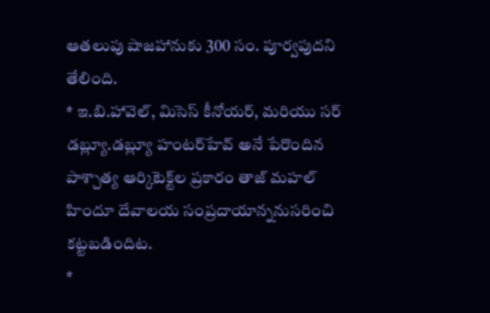ఆతలుపు షాజహానుకు 300 సం. పూర్వపుదని తేలింది.
* ఇ.బి.హావెల్, మిసెస్ కీనోయర్, మరియు సర్ డబ్ల్యూ.డబ్ల్యూ హంటర్‌హేవ్ అనే పేరొందిన పాశ్చాత్య ఆర్కిటెక్ట్‌ల ప్రకారం తాజ్ మహల్ హిందూ దేవాలయ సంప్రదాయాన్ననుసరించి కట్టబడిందిట.
*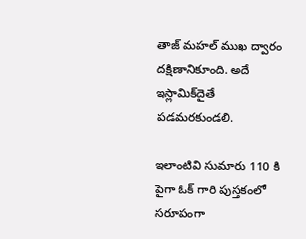తాజ్ మహల్ ముఖ ద్వారం దక్షిణానికూంది. అదే ఇస్లామిక్‌దైతే పడమరకుండలి.

ఇలాంటివి సుమారు 110 కి పైగా ఓక్ గారి పుస్తకంలో సరూపంగా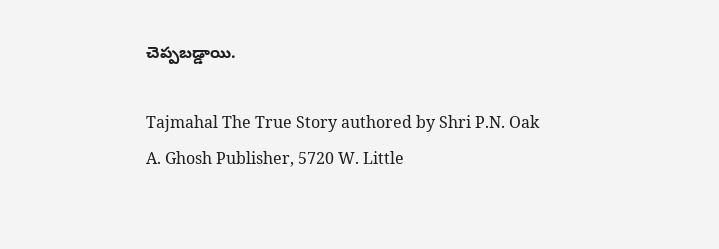చెప్పబడ్డాయి.

Tajmahal The True Story authored by Shri P.N. Oak
A. Ghosh Publisher, 5720 W. Little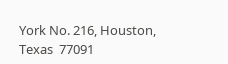York No. 216, Houston, Texas  77091